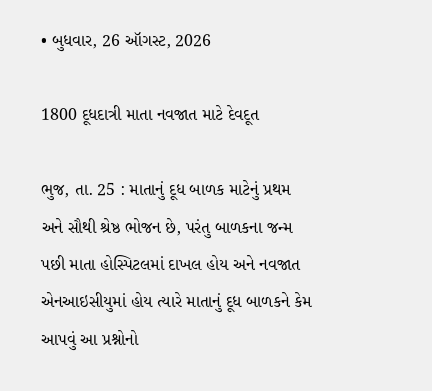• બુધવાર, 26 ઑગસ્ટ, 2026

1800 દૂધદાત્રી માતા નવજાત માટે દેવદૂત

ભુજ, તા. 25 : માતાનું દૂધ બાળક માટેનું પ્રથમ અને સૌથી શ્રેષ્ઠ ભોજન છે, પરંતુ બાળકના જન્મ પછી માતા હોસ્પિટલમાં દાખલ હોય અને નવજાત એનઆઇસીયુમાં હોય ત્યારે માતાનું દૂધ બાળકને કેમ આપવું આ પ્રશ્નોનો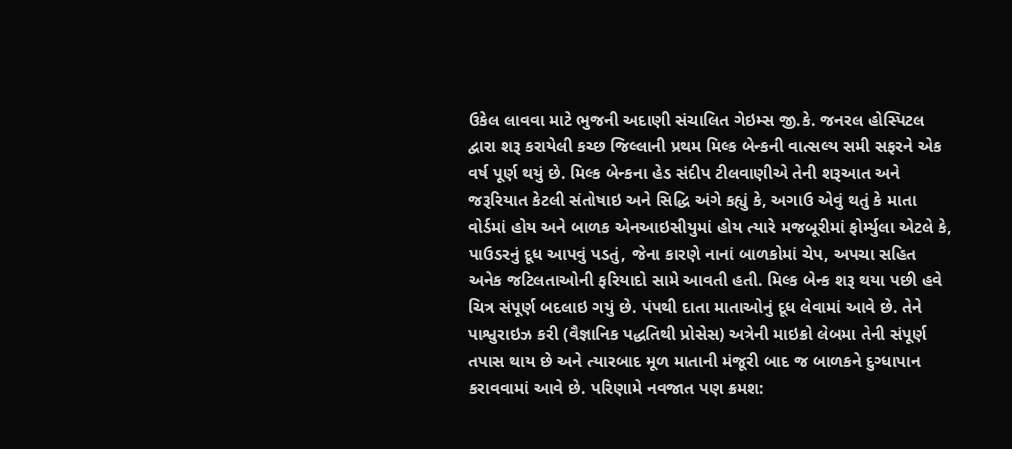ઉકેલ લાવવા માટે ભુજની અદાણી સંચાલિત ગેઇમ્સ જી.કે. જનરલ હોસ્પિટલ દ્વારા શરૂ કરાયેલી કચ્છ જિલ્લાની પ્રથમ મિલ્ક બેન્કની વાત્સલ્ય સમી સફરને એક વર્ષ પૂર્ણ થયું છે. મિલ્ક બેન્કના હેડ સંદીપ ટીલવાણીએ તેની શરૂઆત અને જરૂરિયાત કેટલી સંતોષાઇ અને સિદ્ધિ અંગે કહ્યું કે, અગાઉ એવું થતું કે માતા વોર્ડમાં હોય અને બાળક એનઆઇસીયુમાં હોય ત્યારે મજબૂરીમાં ફોર્મ્યુલા એટલે કે, પાઉડરનું દૂધ આપવું પડતું, જેના કારણે નાનાં બાળકોમાં ચેપ, અપચા સહિત અનેક જટિલતાઓની ફરિયાદો સામે આવતી હતી. મિલ્ક બેન્ક શરૂ થયા પછી હવે ચિત્ર સંપૂર્ણ બદલાઇ ગયું છે. પંપથી દાતા માતાઓનું દૂધ લેવામાં આવે છે. તેને પાશ્વુરાઇઝ કરી (વૈજ્ઞાનિક પદ્ધતિથી પ્રોસેસ) અત્રેની માઇક્રો લેબમા તેની સંપૂર્ણ તપાસ થાય છે અને ત્યારબાદ મૂળ માતાની મંજૂરી બાદ જ બાળકને દુગ્ધાપાન કરાવવામાં આવે છે. પરિણામે નવજાત પણ ક્રમશ: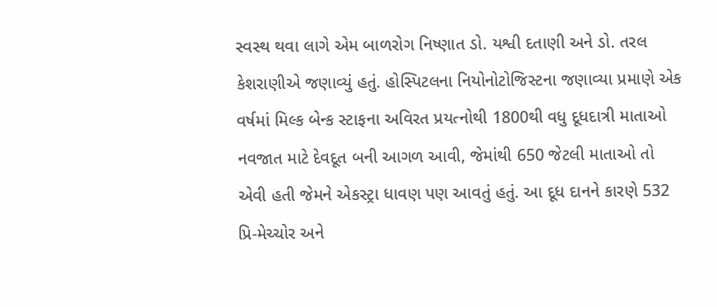સ્વસ્થ થવા લાગે એમ બાળરોગ નિષ્ણાત ડો. યશ્વી દતાણી અને ડો. તરલ કેશરાણીએ જણાવ્યું હતું. હોસ્પિટલના નિયોનોટોજિસ્ટના જણાવ્યા પ્રમાણે એક વર્ષમાં મિલ્ક બેન્ક સ્ટાફના અવિરત પ્રયત્નોથી 1800થી વધુ દૂધદાત્રી માતાઓ નવજાત માટે દેવદૂત બની આગળ આવી, જેમાંથી 650 જેટલી માતાઓ તો એવી હતી જેમને એકસ્ટ્રા ધાવણ પણ આવતું હતું. આ દૂધ દાનને કારણે 532 પ્રિ-મેચ્ચોર અને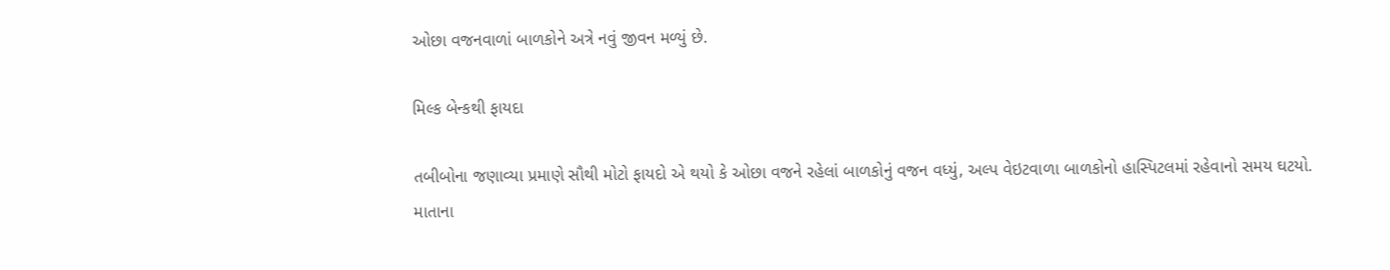ઓછા વજનવાળાં બાળકોને અત્રે નવું જીવન મળ્યું છે.

મિલ્ક બેન્કથી ફાયદા

તબીબોના જણાવ્યા પ્રમાણે સૌથી મોટો ફાયદો એ થયો કે ઓછા વજને રહેલાં બાળકોનું વજન વધ્યું, અલ્પ વેઇટવાળા બાળકોનો હાસ્પિટલમાં રહેવાનો સમય ઘટયો. માતાના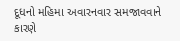દૂધનો મહિમા અવારનવાર સમજાવવાને કારણે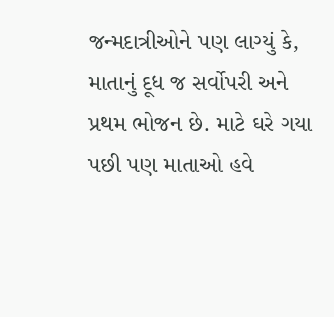જન્મદાત્રીઓને પણ લાગ્યું કે, માતાનું દૂધ જ સર્વોપરી અને પ્રથમ ભોજન છે. માટે ઘરે ગયા પછી પણ માતાઓ હવે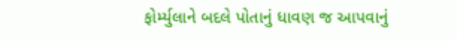ફોર્મ્યુલાને બદલે પોતાનું ધાવણ જ આપવાનું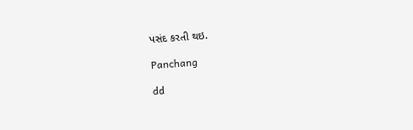પસંદ કરતી થઇ.

Panchang

dd